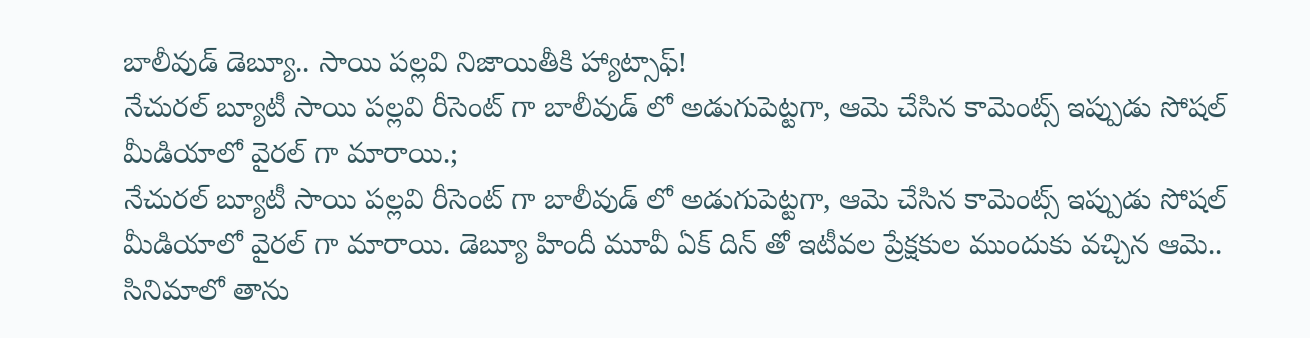బాలీవుడ్ డెబ్యూ.. సాయి పల్లవి నిజాయితీకి హ్యాట్సాఫ్!
నేచురల్ బ్యూటీ సాయి పల్లవి రీసెంట్ గా బాలీవుడ్ లో అడుగుపెట్టగా, ఆమె చేసిన కామెంట్స్ ఇప్పుడు సోషల్ మీడియాలో వైరల్ గా మారాయి.;
నేచురల్ బ్యూటీ సాయి పల్లవి రీసెంట్ గా బాలీవుడ్ లో అడుగుపెట్టగా, ఆమె చేసిన కామెంట్స్ ఇప్పుడు సోషల్ మీడియాలో వైరల్ గా మారాయి. డెబ్యూ హిందీ మూవీ ఏక్ దిన్ తో ఇటీవల ప్రేక్షకుల ముందుకు వచ్చిన ఆమె.. సినిమాలో తాను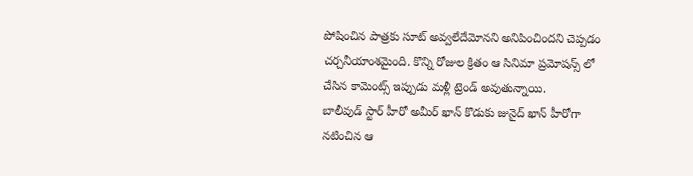పోషించిన పాత్రకు సూట్ అవ్వలేదేమోనని అనిపించిందని చెప్పడం చర్చనీయాంశమైంది. కొన్ని రోజుల క్రితం ఆ సినిమా ప్రమోషన్స్ లో చేసిన కామెంట్స్ ఇప్పుడు మళ్లీ ట్రెండ్ అవుతున్నాయి.
బాలీవుడ్ స్టార్ హీరో అమీర్ ఖాన్ కొడుకు జునైద్ ఖాన్ హీరోగా నటించిన ఆ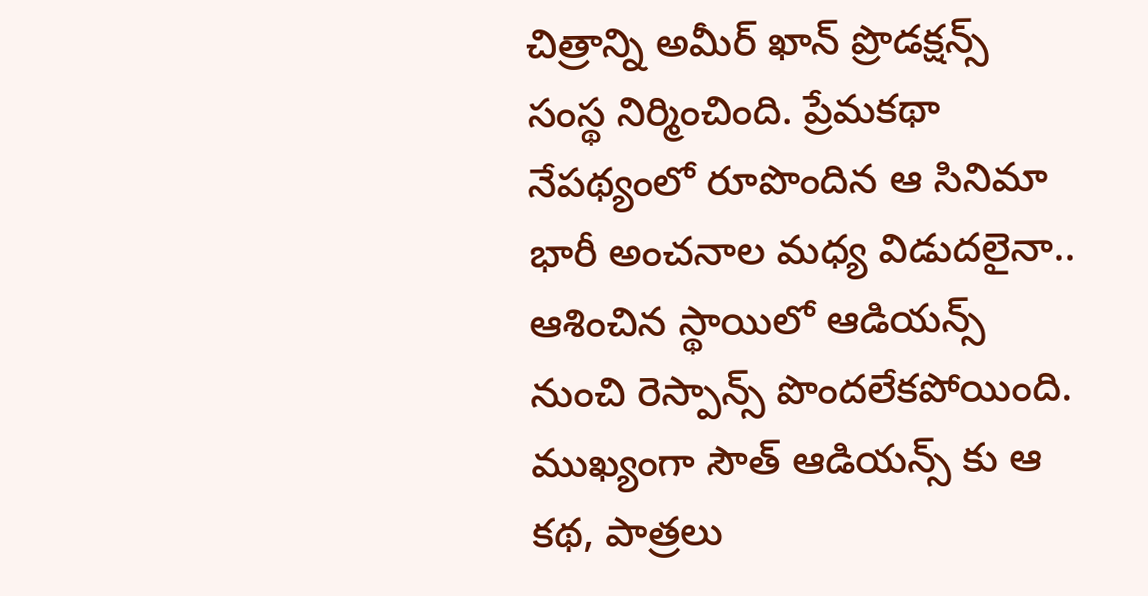చిత్రాన్ని అమీర్ ఖాన్ ప్రొడక్షన్స్ సంస్థ నిర్మించింది. ప్రేమకథా నేపథ్యంలో రూపొందిన ఆ సినిమా భారీ అంచనాల మధ్య విడుదలైనా.. ఆశించిన స్థాయిలో ఆడియన్స్ నుంచి రెస్పాన్స్ పొందలేకపోయింది. ముఖ్యంగా సౌత్ ఆడియన్స్ కు ఆ కథ, పాత్రలు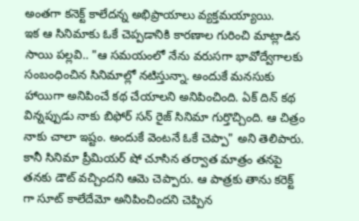అంతగా కనెక్ట్ కాలేదన్న అభిప్రాయాలు వ్యక్తమయ్యాయి.
ఇక ఆ సినిమాకు ఓకే చెప్పడానికి కారణాల గురించి మాట్లాడిన సాయి పల్లవి.. "ఆ సమయంలో నేను వరుసగా భావోద్వేగాలకు సంబంధించిన సినిమాల్లో నటిస్తున్నా. అందుకే మనసుకు హాయిగా అనిపించే కథ చేయాలని అనిపించింది. ఏక్ దిన్ కథ విన్నప్పుడు నాకు బిఫోర్ సన్ రైజ్ సినిమా గుర్తొచ్చింది. ఆ చిత్రం నాకు చాలా ఇష్టం. అందుకే వెంటనే ఓకే చెప్పా" అని తెలిపారు.
కానీ సినిమా ప్రీమియర్ షో చూసిన తర్వాత మాత్రం తనపై తనకు డౌట్ వచ్చిందని ఆమె చెప్పారు. ఆ పాత్రకు తాను కరెక్ట్ గా సూట్ కాలేదేమో అనిపించిందని చెప్పిన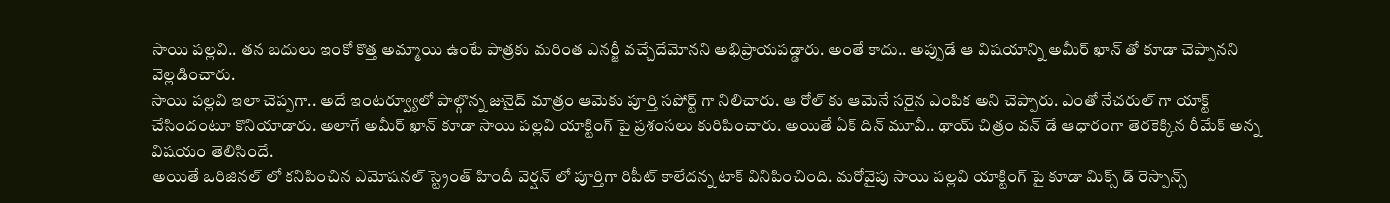సాయి పల్లవి.. తన బదులు ఇంకో కొత్త అమ్మాయి ఉంటే పాత్రకు మరింత ఎనర్జీ వచ్చేదేమోనని అభిప్రాయపడ్డారు. అంతే కాదు.. అప్పుడే ఆ విషయాన్ని అమీర్ ఖాన్ తో కూడా చెప్పానని వెల్లడించారు.
సాయి పల్లవి ఇలా చెప్పగా.. అదే ఇంటర్వ్యూలో పాల్గొన్న జునైద్ మాత్రం ఆమెకు పూర్తి సపోర్ట్ గా నిలిచారు. ఆ రోల్ కు ఆమెనే సరైన ఎంపిక అని చెప్పారు. ఎంతో నేచరుల్ గా యాక్ట్ చేసిందంటూ కొనియాడారు. అలాగే అమీర్ ఖాన్ కూడా సాయి పల్లవి యాక్టింగ్ పై ప్రశంసలు కురిపించారు. అయితే ఏక్ దిన్ మూవీ.. థాయ్ చిత్రం వన్ డే ఆధారంగా తెరకెక్కిన రీమేక్ అన్న విషయం తెలిసిందే.
అయితే ఒరిజినల్ లో కనిపించిన ఎమోషనల్ స్ట్రెంత్ హిందీ వెర్షన్ లో పూర్తిగా రిపీట్ కాలేదన్న టాక్ వినిపించింది. మరోవైపు సాయి పల్లవి యాక్టింగ్ పై కూడా మిక్స్ డ్ రెస్పాన్స్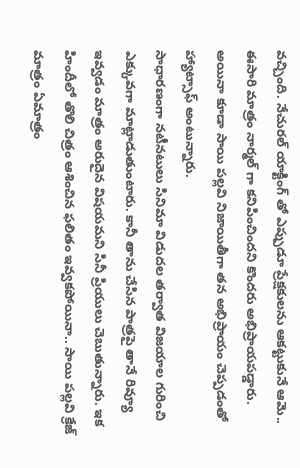వచ్చింది. నేచురల్ యాక్టింగ్ తో ఎప్పుడూ ప్రేక్షకులను ఆకట్టుకునే ఆమె.. ఈసారి మాత్రం నార్మల్ గా కనిపించిందని కొందరు అభిప్రాయపడ్డారు. అయినా కూడా సాయి పల్లవి నిజాయితీగా తన అభిప్రాయం చెప్పడంతో హ్యాట్సాఫ్ అంటున్నారు.
సాధారణంగా నటీనటులు సినిమా విడుదల తర్వాత విజయాల గురించి ఎక్కువగా మాట్లాడుతుంటారు. కానీ తాను చేసిన పాత్రపై తానే రివ్యూ ఇవ్వడం మాత్రం అరుదైన విషయమని సినీ ప్రియులు చెబుతున్నారు. ఇక హిందీలో తొలి చిత్రం ఆశించిన ఫలితం ఇవ్వకపోయినా.. సాయి పల్లవి క్రేజ్ మాత్రం ఏమాత్రం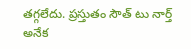తగ్గలేదు. ప్రస్తుతం సౌత్ టు నార్త్ అనేక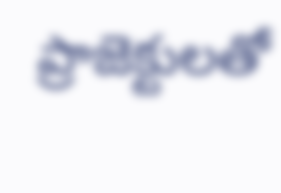ప్రాజెక్టులతో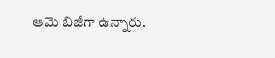ఆమె బిజీగా ఉన్నారు.